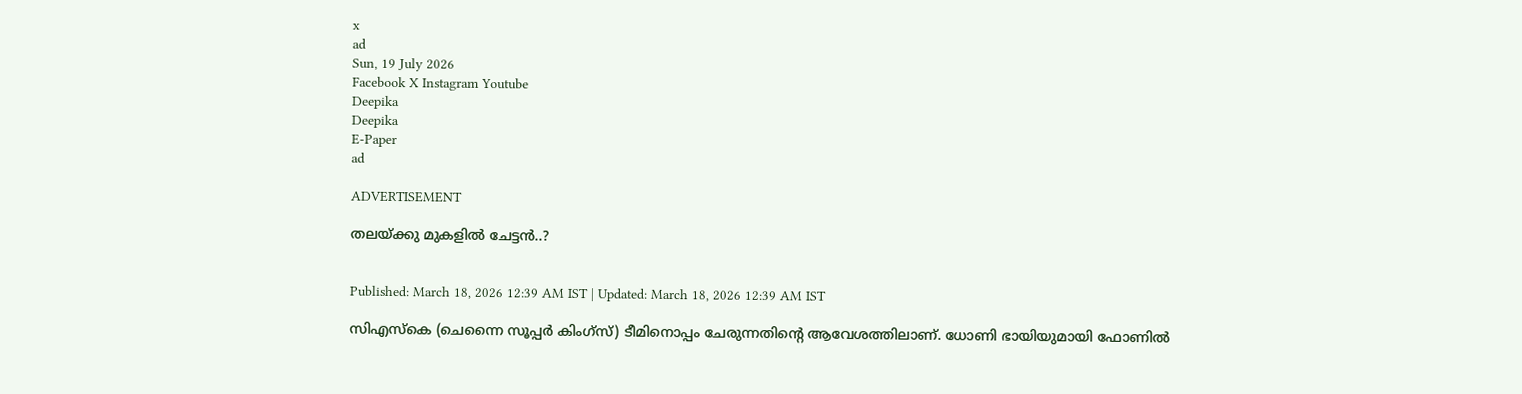x
ad
Sun, 19 July 2026
Facebook X Instagram Youtube
Deepika
Deepika
E-Paper
ad

ADVERTISEMENT

തലയ്ക്കു മുകളിൽ ചേട്ടൻ..?


Published: March 18, 2026 12:39 AM IST | Updated: March 18, 2026 12:39 AM IST

സിഎസ്‌കെ (ചെന്നൈ സൂപ്പര്‍ കിംഗ്‌സ്) ടീമിനൊപ്പം ചേരുന്നതിന്‍റെ ആവേശത്തിലാണ്. ധോണി ഭായിയുമായി ഫോണില്‍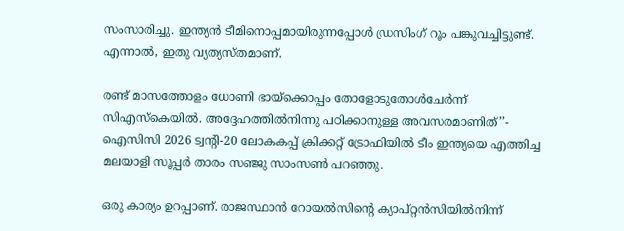സംസാരിച്ചു. ഇന്ത്യന്‍ ടീമിനൊപ്പമായിരുന്നപ്പോള്‍ ഡ്രസിംഗ് റൂം പങ്കുവച്ചിട്ടുണ്ട്. എന്നാല്‍, ഇതു വ്യത്യസ്തമാണ്.

രണ്ട് മാസത്തോളം ധോണി ഭായ്‌ക്കൊപ്പം തോളോടുതോള്‍ചേര്‍ന്ന് സിഎസ്‌കെയില്‍. അദ്ദേഹത്തില്‍നിന്നു പഠിക്കാനുള്ള അവസരമാണിത്’’- ഐസിസി 2026 ട്വന്‍റി-20 ലോകകപ്പ് ക്രിക്കറ്റ് ട്രോഫിയില്‍ ടീം ഇന്ത്യയെ എത്തിച്ച മലയാളി സൂപ്പര്‍ താരം സഞ്ജു സാംസണ്‍ പറഞ്ഞു.

ഒരു കാര്യം ഉറപ്പാണ്. രാജസ്ഥാന്‍ റോയല്‍സിന്‍റെ ക്യാപ്റ്റന്‍സിയില്‍നിന്ന്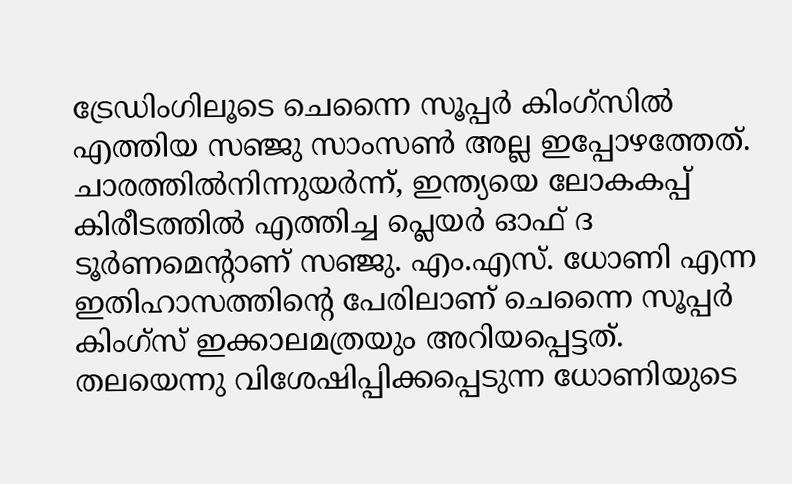ട്രേഡിംഗിലൂടെ ചെന്നൈ സൂപ്പര്‍ കിംഗ്‌സില്‍ എത്തിയ സഞ്ജു സാംസണ്‍ അല്ല ഇപ്പോഴത്തേത്. ചാരത്തില്‍നിന്നുയര്‍ന്ന്, ഇന്ത്യയെ ലോകകപ്പ് കിരീടത്തില്‍ എത്തിച്ച പ്ലെയര്‍ ഓഫ് ദ ടൂര്‍ണമെന്‍റാണ് സഞ്ജു. എം.എസ്. ധോണി എന്ന ഇതിഹാസത്തിന്‍റെ പേരിലാണ് ചെന്നൈ സൂപ്പര്‍ കിംഗ്‌സ് ഇക്കാലമത്രയും അറിയപ്പെട്ടത്. തലയെന്നു വിശേഷിപ്പിക്കപ്പെടുന്ന ധോണിയുടെ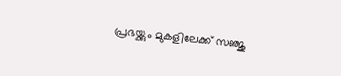പ്രഭയ്ക്കും മുകളിലേക്ക് സഞ്ജു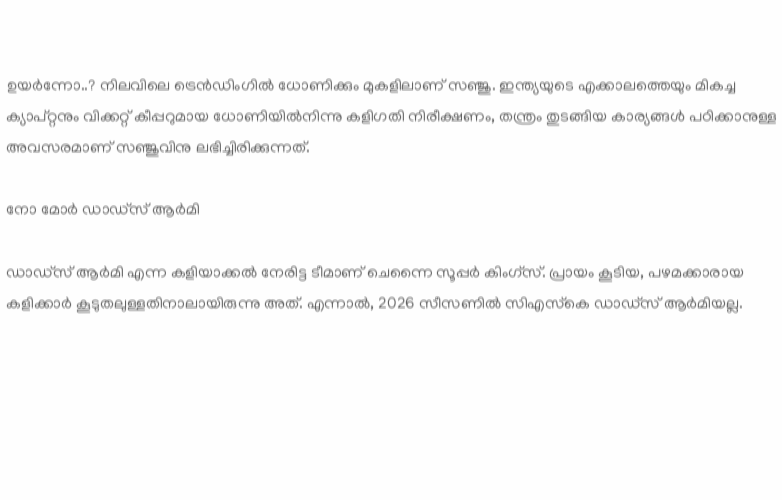ഉയര്‍ന്നോ..? നിലവിലെ ട്രെന്‍ഡിംഗില്‍ ധോണിക്കും മുകളിലാണ് സഞ്ജു. ഇന്ത്യയുടെ എക്കാലത്തെയും മികച്ച ക്യാപ്റ്റനും വിക്കറ്റ് കീപ്പറുമായ ധോണിയില്‍നിന്നു കളിഗതി നിരീക്ഷണം, തന്ത്രം തുടങ്ങിയ കാര്യങ്ങള്‍ പഠിക്കാനുള്ള അവസരമാണ് സഞ്ജുവിനു ലഭിച്ചിരിക്കുന്നത്.

നോ മോര്‍ ഡാഡ്‌സ് ആര്‍മി

ഡാഡ്‌സ് ആര്‍മി എന്ന കളിയാക്കല്‍ നേരിട്ട ടീമാണ് ചെന്നൈ സൂപ്പര്‍ കിംഗ്‌സ്. പ്രായം കൂടിയ, പഴമക്കാരായ കളിക്കാര്‍ കൂടുതലുള്ളതിനാലായിരുന്നു അത്. എന്നാല്‍, 2026 സീസണില്‍ സിഎസ്‌കെ ഡാഡ്‌സ് ആര്‍മിയല്ല.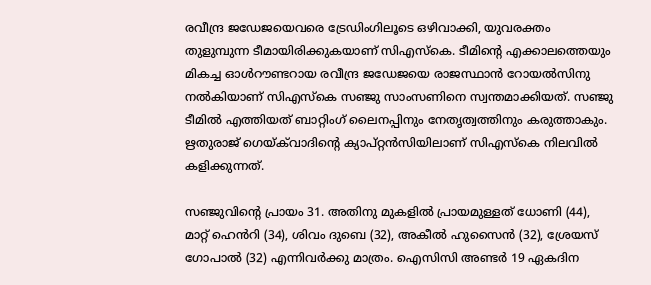രവീന്ദ്ര ജഡേജയെവരെ ട്രേഡിംഗിലൂടെ ഒഴിവാക്കി, യുവരക്തം തുളുമ്പുന്ന ടീമായിരിക്കുകയാണ് സിഎസ്‌കെ. ടീമിന്‍റെ എക്കാലത്തെയും മികച്ച ഓള്‍റൗണ്ടറായ രവീന്ദ്ര ജഡേജയെ രാജസ്ഥാന്‍ റോയല്‍സിനു നല്‍കിയാണ് സിഎസ്‌കെ സഞ്ജു സാംസണിനെ സ്വന്തമാക്കിയത്. സഞ്ജു ടീമില്‍ എത്തിയത് ബാറ്റിംഗ് ലൈനപ്പിനും നേതൃത്വത്തിനും കരുത്താകും. ഋതുരാജ് ഗെയ്ക്‌വാദിന്‍റെ ക്യാപ്റ്റന്‍സിയിലാണ് സിഎസ്‌കെ നിലവില്‍ കളിക്കുന്നത്.

സഞ്ജുവിന്‍റെ പ്രായം 31. അതിനു മുകളില്‍ പ്രായമുള്ളത് ധോണി (44), മാറ്റ് ഹെന്‍‌റി (34), ശിവം ദുബെ (32), അകീല്‍ ഹുസൈന്‍ (32), ശ്രേയസ് ഗോപാല്‍ (32) എന്നിവര്‍ക്കു മാത്രം. ഐസിസി അണ്ടര്‍ 19 ഏകദിന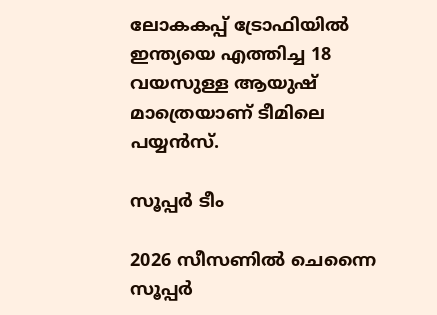ലോകകപ്പ് ട്രോഫിയില്‍ ഇന്ത്യയെ എത്തിച്ച 18 വയസുള്ള ആയുഷ് മാത്രെയാണ് ടീമിലെ പയ്യന്‍സ്.

സൂപ്പര്‍ ടീം

2026 സീസണില്‍ ചെന്നൈ സൂപ്പര്‍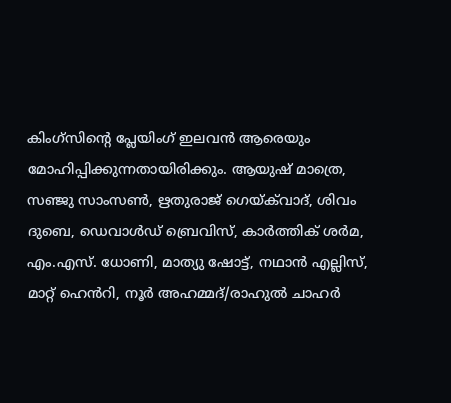കിംഗ്‌സിന്‍റെ പ്ലേയിംഗ് ഇലവന്‍ ആരെയും മോഹിപ്പിക്കുന്നതായിരിക്കും. ആയുഷ് മാത്രെ, സഞ്ജു സാംസണ്‍, ഋതുരാജ് ഗെയ്ക്‌വാദ്, ശിവം ദുബെ, ഡെവാള്‍ഡ് ബ്രെവിസ്, കാര്‍ത്തിക് ശര്‍മ, എം.എസ്. ധോണി, മാത്യു ഷോട്ട്, നഥാന്‍ എല്ലിസ്, മാറ്റ് ഹെന്‍‌റി, നൂര്‍ അഹമ്മദ്/രാഹുല്‍ ചാഹര്‍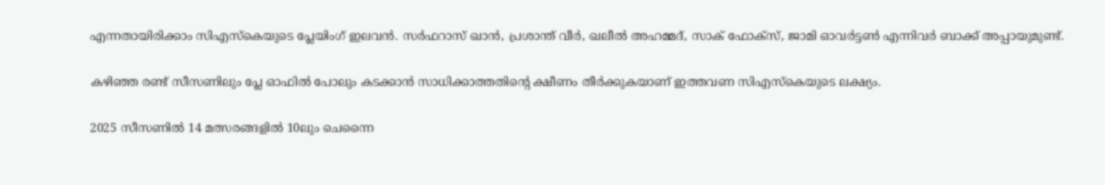എന്നതായിരിക്കാം സിഎസ്‌കെയുടെ പ്ലേയിംഗ് ഇലവന്‍. സര്‍ഫറാസ് ഖാന്‍, പ്രശാന്ത് വീര്‍, ഖലീല്‍ അഹമ്മദ്, സാക് ഫോക്‌സ്, ജാമി ഓവര്‍ട്ടണ്‍ എന്നിവർ ബാക്ക്‌ അപ്പായുമുണ്ട്.

കഴിഞ്ഞ രണ്ട് സീസണിലും പ്ലേ ഓഫില്‍ പോലും കടക്കാന്‍ സാധിക്കാത്തതിന്‍റെ ക്ഷീണം തീര്‍ക്കുകയാണ് ഇത്തവണ സിഎസ്‌കെയുടെ ലക്ഷ്യം.

2025 സീസണില്‍ 14 മത്സരങ്ങളില്‍ 10ലും ചെന്നൈ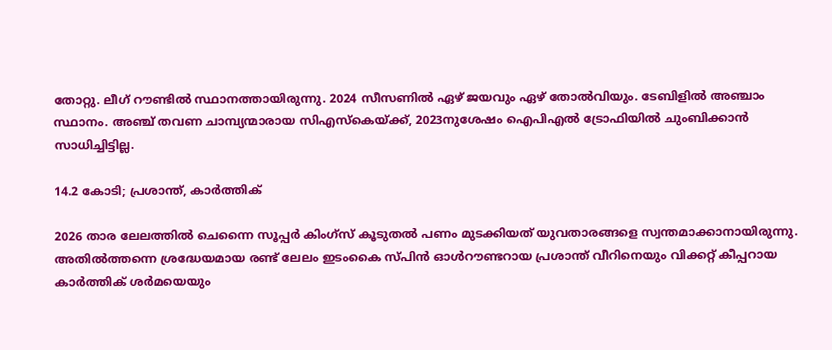തോറ്റു. ലീഗ് റൗണ്ടില്‍ സ്ഥാനത്തായിരുന്നു. 2024 സീസണില്‍ ഏഴ് ജയവും ഏഴ് തോല്‍വിയും. ടേബിളില്‍ അഞ്ചാം സ്ഥാനം. അഞ്ച് തവണ ചാമ്പ്യന്മാരായ സിഎസ്‌കെയ്ക്ക്, 2023നുശേഷം ഐപിഎല്‍ ട്രോഫിയില്‍ ചുംബിക്കാന്‍ സാധിച്ചിട്ടില്ല.

14.2 കോടി; പ്രശാന്ത്, കാര്‍ത്തിക്

2026 താര ലേലത്തില്‍ ചെന്നൈ സൂപ്പര്‍ കിംഗ്‌സ് കൂടുതല്‍ പണം മുടക്കിയത് യുവതാരങ്ങളെ സ്വന്തമാക്കാനായിരുന്നു. അതില്‍ത്തന്നെ ശ്രദ്ധേയമായ രണ്ട് ലേലം ഇടംകൈ സ്പിന്‍ ഓള്‍റൗണ്ടറായ പ്രശാന്ത് വീറിനെയും വിക്കറ്റ് കീപ്പറായ കാര്‍ത്തിക് ശര്‍മയെയും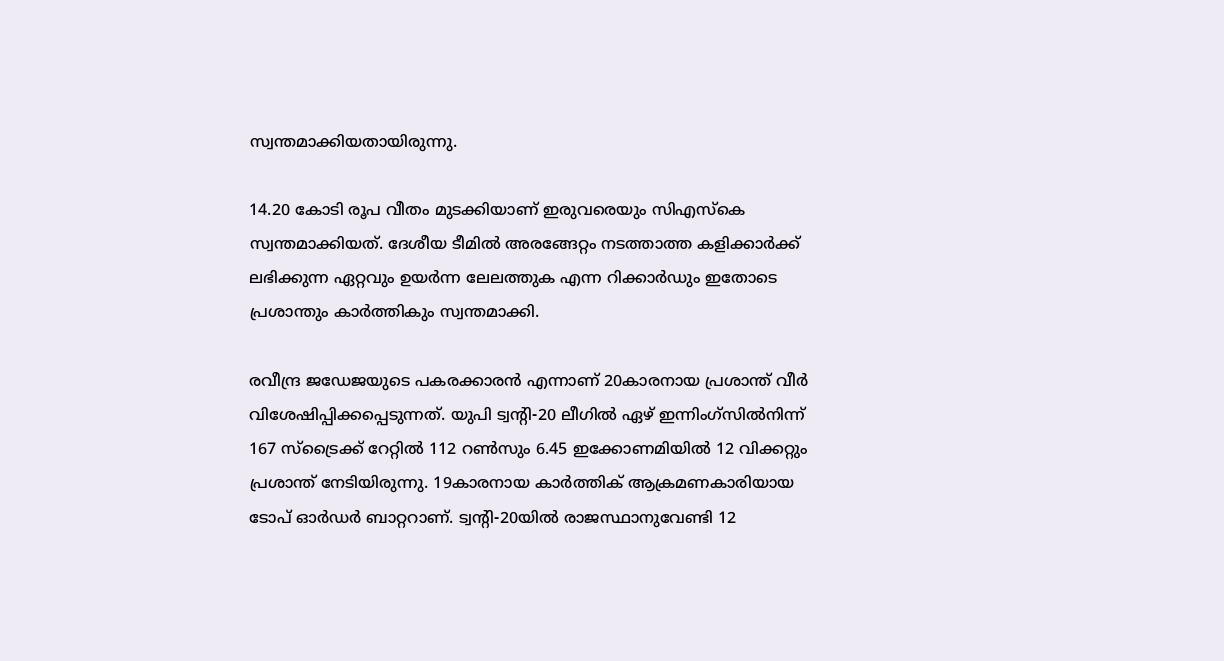സ്വന്തമാക്കിയതായിരുന്നു.

14.20 കോടി രൂപ വീതം മുടക്കിയാണ് ഇരുവരെയും സിഎസ്‌കെ സ്വന്തമാക്കിയത്. ദേശീയ ടീമിൽ അരങ്ങേറ്റം നടത്താത്ത കളിക്കാര്‍ക്ക് ലഭിക്കുന്ന ഏറ്റവും ഉയര്‍ന്ന ലേലത്തുക എന്ന റിക്കാര്‍ഡും ഇതോടെ പ്രശാന്തും കാര്‍ത്തികും സ്വന്തമാക്കി.

രവീന്ദ്ര ജഡേജയുടെ പകരക്കാരന്‍ എന്നാണ് 20കാരനായ പ്രശാന്ത് വീര്‍ വിശേഷിപ്പിക്കപ്പെടുന്നത്. യുപി ട്വന്‍റി-20 ലീഗില്‍ ഏഴ് ഇന്നിംഗ്‌സില്‍നിന്ന് 167 സ്‌ട്രൈക്ക് റേറ്റില്‍ 112 റണ്‍സും 6.45 ഇക്കോണമിയില്‍ 12 വിക്കറ്റും പ്രശാന്ത് നേടിയിരുന്നു. 19കാരനായ കാര്‍ത്തിക് ആക്രമണകാരിയായ ടോപ് ഓര്‍ഡര്‍ ബാറ്ററാണ്. ട്വന്‍റി-20യില്‍ രാജസ്ഥാനുവേണ്ടി 12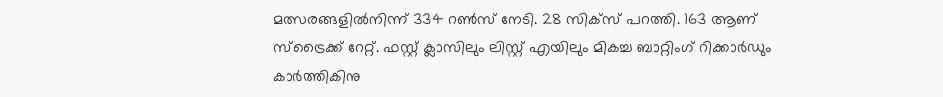മത്സരങ്ങളില്‍നിന്ന് 334 റണ്‍സ് നേടി. 28 സിക്‌സ് പറത്തി. 163 ആണ് സ്‌ട്രൈക്ക് റേറ്റ്. ഫസ്റ്റ് ക്ലാസിലും ലിസ്റ്റ് എയിലും മികച്ച ബാറ്റിംഗ് റിക്കാര്‍ഡും കാര്‍ത്തികിനു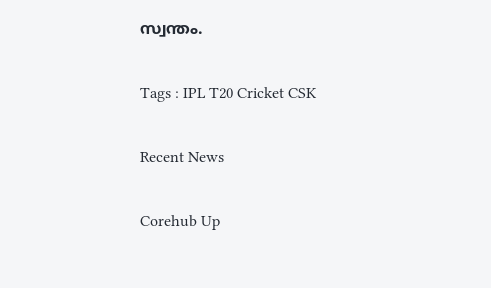സ്വന്തം.

Tags : IPL T20 Cricket CSK

Recent News

Corehub Up